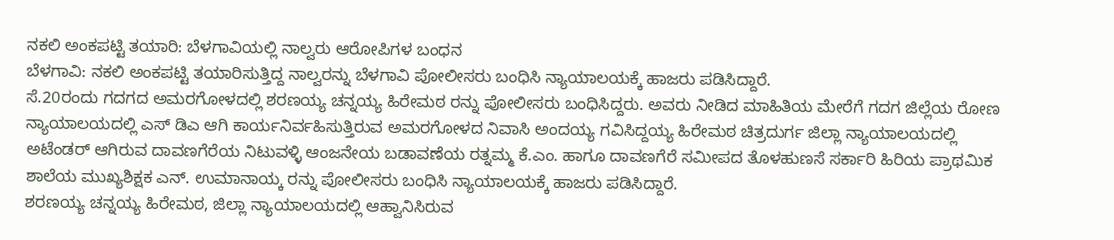ನಕಲಿ ಅಂಕಪಟ್ಟಿ ತಯಾರಿ: ಬೆಳಗಾವಿಯಲ್ಲಿ ನಾಲ್ವರು ಆರೋಪಿಗಳ ಬಂಧನ
ಬೆಳಗಾವಿ: ನಕಲಿ ಅಂಕಪಟ್ಟಿ ತಯಾರಿಸುತ್ತಿದ್ದ ನಾಲ್ವರನ್ನು ಬೆಳಗಾವಿ ಪೋಲೀಸರು ಬಂಧಿಸಿ ನ್ಯಾಯಾಲಯಕ್ಕೆ ಹಾಜರು ಪಡಿಸಿದ್ದಾರೆ.
ಸೆ.20ರಂದು ಗದಗದ ಅಮರಗೋಳದಲ್ಲಿ ಶರಣಯ್ಯ ಚನ್ನಯ್ಯ ಹಿರೇಮಠ ರನ್ನು ಪೋಲೀಸರು ಬಂಧಿಸಿದ್ದರು. ಅವರು ನೀಡಿದ ಮಾಹಿತಿಯ ಮೇರೆಗೆ ಗದಗ ಜಿಲ್ಲೆಯ ರೋಣ ನ್ಯಾಯಾಲಯದಲ್ಲಿ ಎಸ್ ಡಿಎ ಆಗಿ ಕಾರ್ಯನಿರ್ವಹಿಸುತ್ತಿರುವ ಅಮರಗೋಳದ ನಿವಾಸಿ ಅಂದಯ್ಯ ಗವಿಸಿದ್ದಯ್ಯ ಹಿರೇಮಠ ಚಿತ್ರದುರ್ಗ ಜಿಲ್ಲಾ ನ್ಯಾಯಾಲಯದಲ್ಲಿ ಅಟೆಂಡರ್ ಆಗಿರುವ ದಾವಣಗೆರೆಯ ನಿಟುವಳ್ಳಿ ಆಂಜನೇಯ ಬಡಾವಣೆಯ ರತ್ನಮ್ಮ ಕೆ.ಎಂ. ಹಾಗೂ ದಾವಣಗೆರೆ ಸಮೀಪದ ತೊಳಹುಣಸೆ ಸರ್ಕಾರಿ ಹಿರಿಯ ಪ್ರಾಥಮಿಕ ಶಾಲೆಯ ಮುಖ್ಯಶಿಕ್ಷಕ ಎನ್. ಉಮಾನಾಯ್ಕ ರನ್ನು ಪೋಲೀಸರು ಬಂಧಿಸಿ ನ್ಯಾಯಾಲಯಕ್ಕೆ ಹಾಜರು ಪಡಿಸಿದ್ದಾರೆ.
ಶರಣಯ್ಯ ಚನ್ನಯ್ಯ ಹಿರೇಮಠ, ಜಿಲ್ಲಾ ನ್ಯಾಯಾಲಯದಲ್ಲಿ ಆಹ್ವಾನಿಸಿರುವ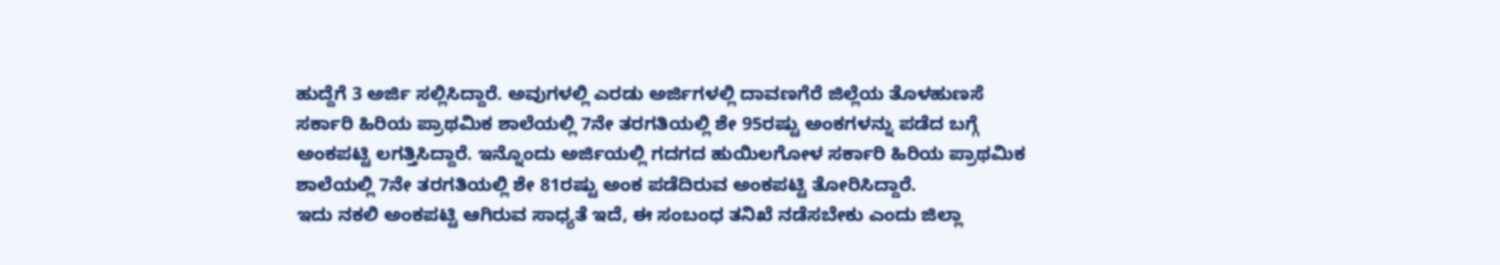ಹುದ್ದೆಗೆ 3 ಅರ್ಜಿ ಸಲ್ಲಿಸಿದ್ದಾರೆ. ಅವುಗಳಲ್ಲಿ ಎರಡು ಅರ್ಜಿಗಳಲ್ಲಿ ದಾವಣಗೆರೆ ಜಿಲ್ಲೆಯ ತೊಳಹುಣಸೆ ಸರ್ಕಾರಿ ಹಿರಿಯ ಪ್ರಾಥಮಿಕ ಶಾಲೆಯಲ್ಲಿ 7ನೇ ತರಗತಿಯಲ್ಲಿ ಶೇ 95ರಷ್ಟು ಅಂಕಗಳನ್ನು ಪಡೆದ ಬಗ್ಗೆ ಅಂಕಪಟ್ಟಿ ಲಗತ್ತಿಸಿದ್ದಾರೆ. ಇನ್ನೊಂದು ಅರ್ಜಿಯಲ್ಲಿ ಗದಗದ ಹುಯಿಲಗೋಳ ಸರ್ಕಾರಿ ಹಿರಿಯ ಪ್ರಾಥಮಿಕ ಶಾಲೆಯಲ್ಲಿ 7ನೇ ತರಗತಿಯಲ್ಲಿ ಶೇ 81ರಷ್ಟು ಅಂಕ ಪಡೆದಿರುವ ಅಂಕಪಟ್ಟಿ ತೋರಿಸಿದ್ದಾರೆ.
ಇದು ನಕಲಿ ಅಂಕಪಟ್ಟಿ ಆಗಿರುವ ಸಾಧ್ಯತೆ ಇದೆ, ಈ ಸಂಬಂಧ ತನಿಖೆ ನಡೆಸಬೇಕು ಎಂದು ಜಿಲ್ಲಾ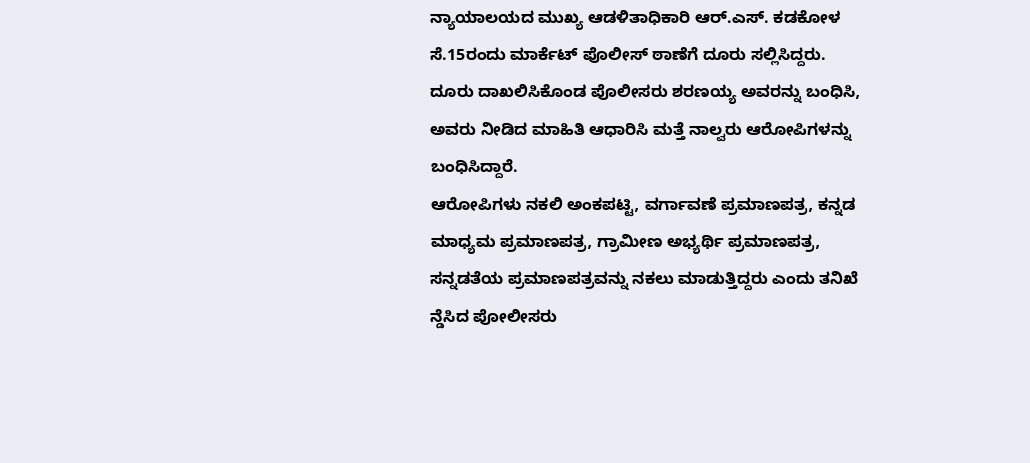ನ್ಯಾಯಾಲಯದ ಮುಖ್ಯ ಆಡಳಿತಾಧಿಕಾರಿ ಆರ್.ಎಸ್. ಕಡಕೋಳ ಸೆ.15ರಂದು ಮಾರ್ಕೆಟ್ ಪೊಲೀಸ್ ಠಾಣೆಗೆ ದೂರು ಸಲ್ಲಿಸಿದ್ದರು.
ದೂರು ದಾಖಲಿಸಿಕೊಂಡ ಪೊಲೀಸರು ಶರಣಯ್ಯ ಅವರನ್ನು ಬಂಧಿಸಿ, ಅವರು ನೀಡಿದ ಮಾಹಿತಿ ಆಧಾರಿಸಿ ಮತ್ತೆ ನಾಲ್ವರು ಆರೋಪಿಗಳನ್ನು ಬಂಧಿಸಿದ್ದಾರೆ.
ಆರೋಪಿಗಳು ನಕಲಿ ಅಂಕಪಟ್ಟಿ, ವರ್ಗಾವಣೆ ಪ್ರಮಾಣಪತ್ರ, ಕನ್ನಡ ಮಾಧ್ಯಮ ಪ್ರಮಾಣಪತ್ರ, ಗ್ರಾಮೀಣ ಅಭ್ಯರ್ಥಿ ಪ್ರಮಾಣಪತ್ರ, ಸನ್ನಡತೆಯ ಪ್ರಮಾಣಪತ್ರವನ್ನು ನಕಲು ಮಾಡುತ್ತಿದ್ದರು ಎಂದು ತನಿಖೆ ನ್ಡೆಸಿದ ಪೋಲೀಸರು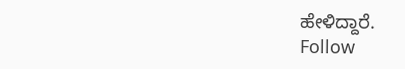ಹೇಳಿದ್ದಾರೆ.
Follow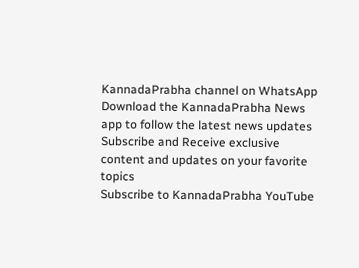KannadaPrabha channel on WhatsApp
Download the KannadaPrabha News app to follow the latest news updates
Subscribe and Receive exclusive content and updates on your favorite topics
Subscribe to KannadaPrabha YouTube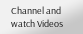Channel and watch Videos